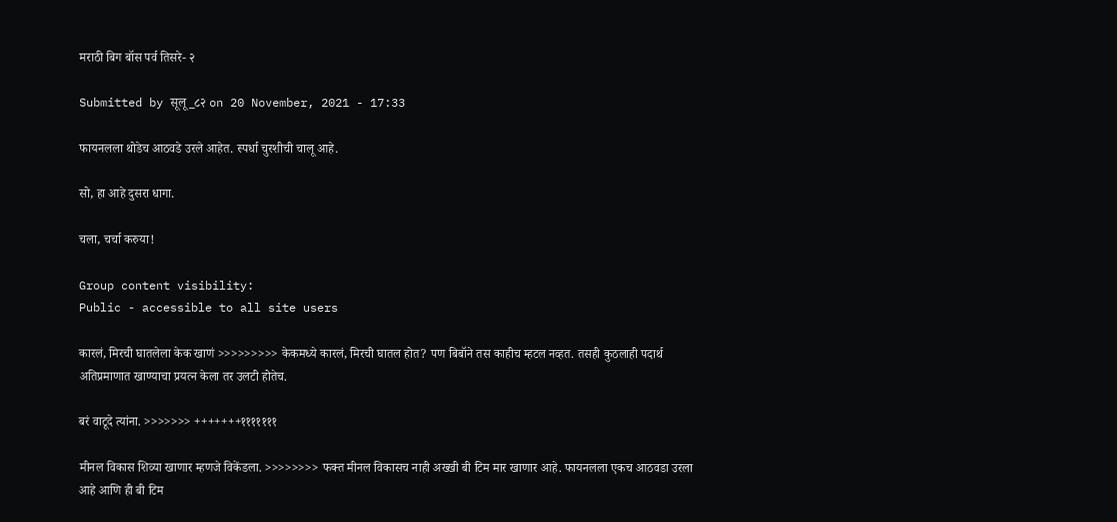मराठी बिग बॉस पर्व तिसरे- २

Submitted by सूलू_८२ on 20 November, 2021 - 17:33

फायनलला थोडेच आठवडे उरले आहेत. स्पर्धा चुरशीची चालू आहे.

सो, हा आहे दुसरा धागा.

चला, चर्चा करुया!

Group content visibility:
Public - accessible to all site users

कारलं, मिरची घातलेला केक खाणं >>>>>>>>> केकमध्ये कारलं, मिरची घातल होत? पण बिबॉने तस काहीच म्हटल नव्हत. तसही कुठलाही पदार्थ अतिप्रमाणात खाण्याचा प्रयत्न केला तर उलटी होतेच.

बरं वाटूदे त्यांना. >>>>>>> +++++++१११११११

मीनल विकास शिव्या खाणार म्हणजे विकेंडला. >>>>>>>> फक्त मीनल विकासच नाही अख्खी बी टिम मार खाणार आहे. फायनलला एकच आठवडा उरला आहे आणि ही बी टिम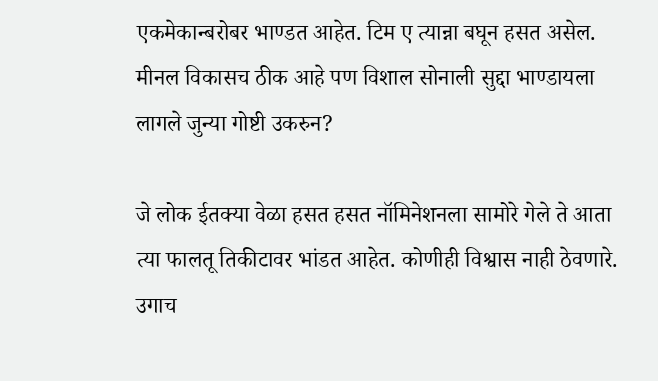एकमेकान्बरोबर भाण्डत आहेत. टिम ए त्यान्ना बघून हसत असेल. मीनल विकासच ठीक आहे पण विशाल सोनाली सुद्दा भाण्डायला लागले जुन्या गोष्टी उकरुन?

जे लोक ईतक्या वेळा हसत हसत नॉमिनेशनला सामोरे गेले ते आता त्या फालतू तिकीटावर भांडत आहेत. कोणीही विश्वास नाही ठेवणारे. उगाच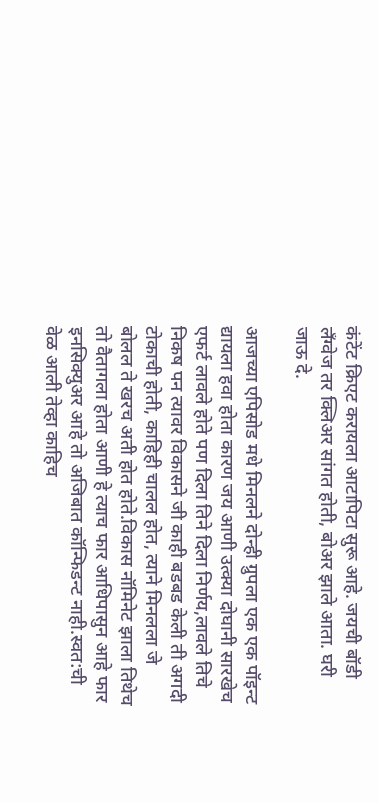कंटेंट क्रिएट करायला आटापिटा सुरू आहे. जयची बॉडी लॅंग्वेज तर क्लिअर सांगत होती, बोअर झाले आता. घरी जाऊ दे.

आजच्या एपिसोड मधे मिनलने दोन्ही ग्रुपला एक एक पॉइन्ट द्यायला हवा होता कारण जय आणी उत्क्या दोघानी सारखेच एफर्ट लावले होते पण दिला तिने दिला निर्णय,लावले तिचे निकष पन त्यावर विकासने जी काही बडबड केली ती अगदी टोकाची होती, काहिही चालल होत, त्याने मिनलला जे बोलल ते खरच अती होत होते.विकास नॉमिनेट झाला तिथेच तो वैतागला होता आणी हे त्याच फार आधिपासुन आहे फार इनसिक्युअर आहे तो अजिबात कॉन्फिडन्ट नाही.स्वत:ची वेळ आली तेव्हा काहिच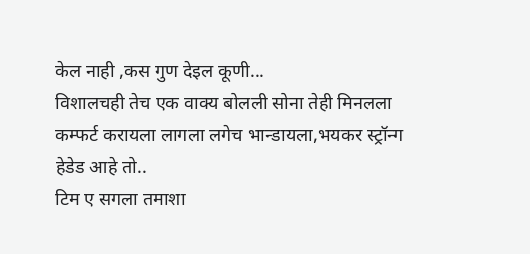केल नाही ,कस गुण देइल कूणी...
विशालचही तेच एक वाक्य बोलली सोना तेही मिनलला कम्फर्ट करायला लागला लगेच भान्डायला,भयकर स्ट्रॉन्ग हेडेड आहे तो..
टिम ए सगला तमाशा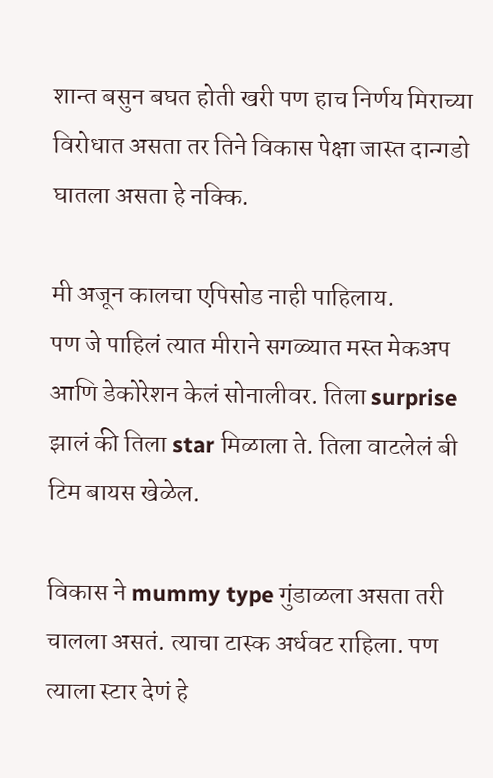शान्त बसुन बघत होती खरी पण हाच निर्णय मिराच्या विरोधात असता तर तिने विकास पेक्षा जास्त दान्गडो घातला असता हे नक्कि.

मी अजून कालचा एपिसोड नाही पाहिलाय.
पण जे पाहिलं त्यात मीराने सगळ्यात मस्त मेकअप आणि डेकोरेशन केलं सोनालीवर. तिला surprise झालं की तिला star मिळाला ते. तिला वाटलेलं बी टिम बायस खेळेल.

विकास ने mummy type गुंडाळला असता तरी चालला असतं. त्याचा टास्क अर्धवट राहिला. पण त्याला स्टार देणं हे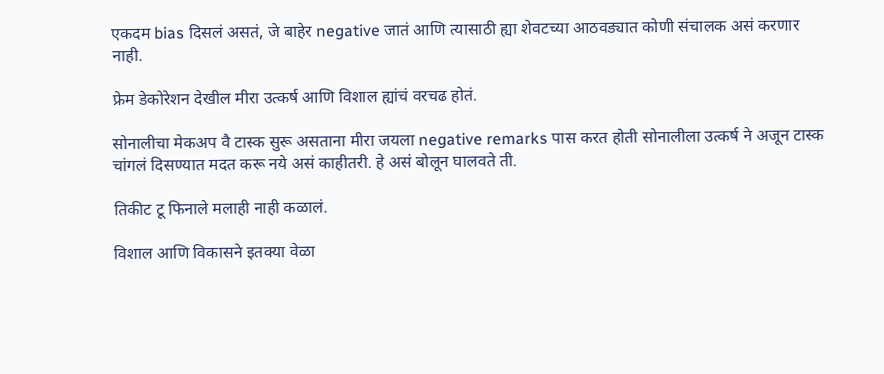एकदम bias दिसलं असतं, जे बाहेर negative जातं आणि त्यासाठी ह्या शेवटच्या आठवड्यात कोणी संचालक असं करणार नाही.

फ्रेम डेकोरेशन देखील मीरा उत्कर्ष आणि विशाल ह्यांचं वरचढ होतं.

सोनालीचा मेकअप वै टास्क सुरू असताना मीरा जयला negative remarks पास करत होती सोनालीला उत्कर्ष ने अजून टास्क चांगलं दिसण्यात मदत करू नये असं काहीतरी. हे असं बोलून घालवते ती.

तिकीट टू फिनाले मलाही नाही कळालं.

विशाल आणि विकासने इतक्या वेळा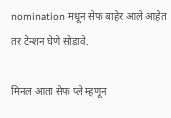nomination मधून सेफ बाहेर आले आहेत तर टेन्शन घेणे सोडावे.

मिनल आता सेफ प्ले म्हणून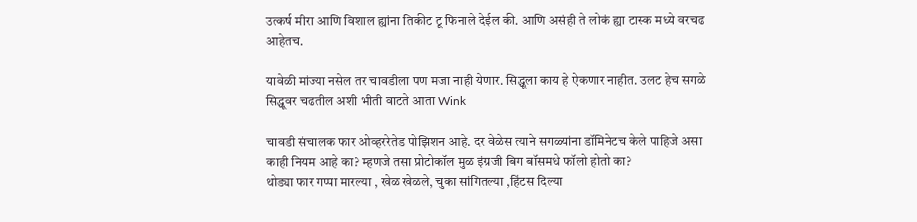उत्कर्ष मीरा आणि विशाल ह्यांना तिकीट टू फिनाले देईल की. आणि असंही ते लोकं ह्या टास्क मध्ये वरचढ आहेतच.

यावेळी मांज्या नसेल तर चावडीला पण मजा नाही येणार. सिद्धूला काय हे ऐकणार नाहीत. उलट हेच सगळे सिद्धूवर चढतील अशी भीती वाटते आता Wink

चावडी संचालक फार ओव्हररेतेड पोझिशन आहे. दर वेळेस त्याने सगळ्यांना डॉमिनेटच केले पाहिजे असा काही नियम आहे का? म्हणजे तसा प्रोटोकॉल मुळ इंग्रजी बिग बॉसमधे फॉलो होतो का?
थोड्या फार गप्पा मारल्या , खेळ खेळले, चुका सांगितल्या ,हिंटस दिल्या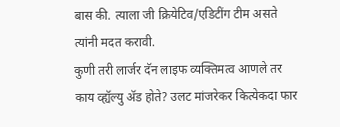बास की. त्याला जी क्रियेटिव/एडिटींग टीम असते त्यांनी मदत करावी.
कुणी तरी लार्जर दॅन लाइफ व्यक्तिमत्व आणले तर काय व्ह्यॅल्यु अ‍ॅड होते? उलट मांजरेकर कित्येकदा फार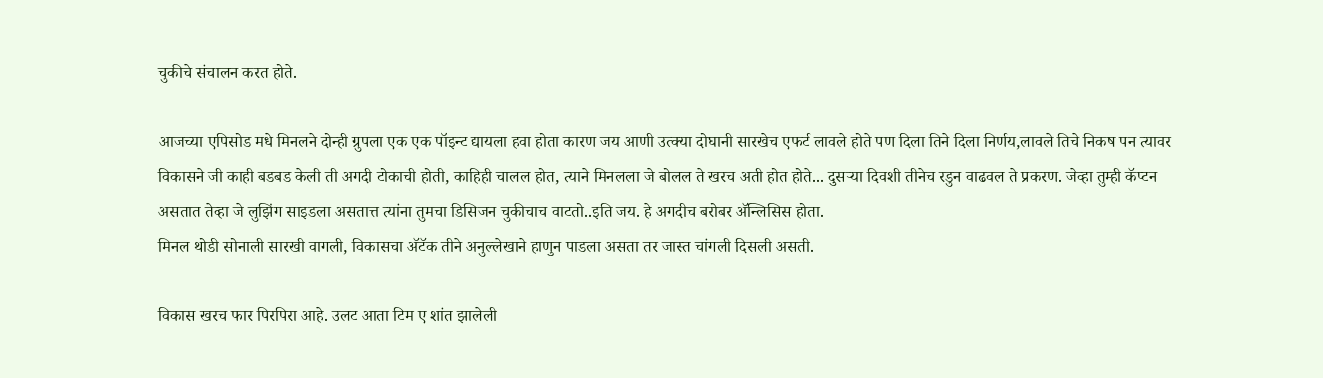चुकीचे संचालन करत होते.

आजच्या एपिसोड मधे मिनलने दोन्ही ग्रुपला एक एक पॉइन्ट द्यायला हवा होता कारण जय आणी उत्क्या दोघानी सारखेच एफर्ट लावले होते पण दिला तिने दिला निर्णय,लावले तिचे निकष पन त्यावर विकासने जी काही बडबड केली ती अगदी टोकाची होती, काहिही चालल होत, त्याने मिनलला जे बोलल ते खरच अती होत होते... दुसर्‍या दिवशी तीनेच रडुन वाढवल ते प्रकरण. जेव्हा तुम्ही कॅप्टन असतात तेव्हा जे लुझिंग साइडला असतात्त त्यांना तुमचा डिसिजन चुकीचाच वाटतो..इति जय. हे अगदीच बरोबर अ‍ॅन्लिसिस होता.
मिनल थोडी सोनाली सारखी वागली, विकासचा अ‍ॅटॅक तीने अनुल्लेखाने हाणुन पाडला असता तर जास्त चांगली दिसली असती.

विकास खरच फार पिरपिरा आहे. उलट आता टिम ए शांत झालेली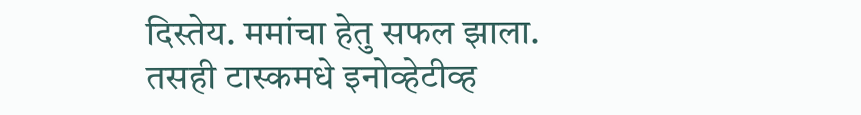दिस्तेय. ममांचा हेतु सफल झाला.
तसही टास्कमधे इनोव्हेटीव्ह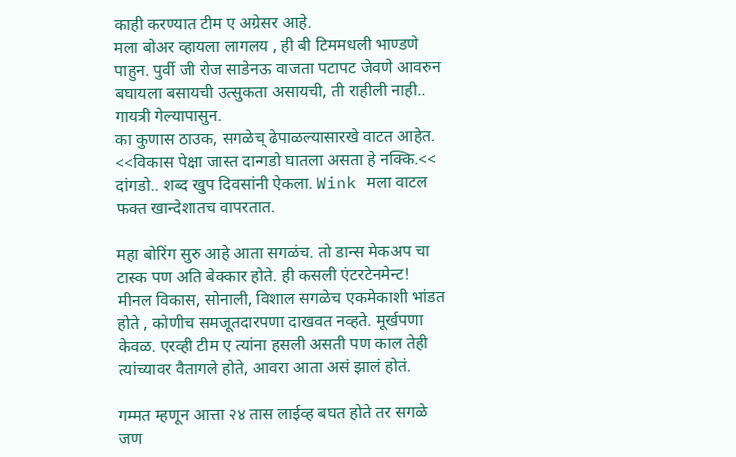काही करण्यात टीम ए अग्रेसर आहे.
मला बोअर व्हायला लागलय , ही बी टिममधली भाण्डणे पाहुन. पुर्वी जी रोज साडेनऊ वाजता पटापट जेवणे आवरुन बघायला बसायची उत्सुकता असायची, ती राहीली नाही.. गायत्री गेल्यापासुन.
का कुणास ठाउक, सगळेच् ढेपाळल्यासारखे वाटत आहेत.
<<विकास पेक्षा जास्त दान्गडो घातला असता हे नक्कि.<< दांगडो.. शब्द खुप दिवसांनी ऐकला. Wink मला वाटल फक्त खान्देशातच वापरतात.

महा बोरिंग सुरु आहे आता सगळंच. तो डान्स मेकअप चा टास्क पण अति बेक्कार होते. ही कसली एंटरटेनमेन्ट! मीनल विकास, सोनाली, विशाल सगळेच एकमेकाशी भांडत होते , कोणीच समजूतदारपणा दाखवत नव्हते. मूर्खपणा केवळ. एरव्ही टीम ए त्यांना हसली असती पण काल तेही त्यांच्यावर वैतागले होते, आवरा आता असं झालं होतं.

गम्मत म्हणून आत्ता २४ तास लाईव्ह बघत होते तर सगळे जण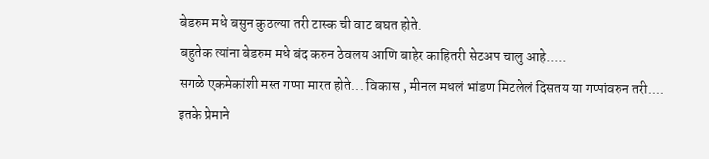बेडरुम मधे बसुन कुठल्या तरी टास्क ची वाट बघत होते.
बहुतेक त्यांना बेडरुम मधे बंद करुन ठेवलय आणि बाहेर काहितरी सेटअप चालु आहे.....
सगळे एकमेकांशी मस्त गप्पा मारत होते... विकास , मीनल मधलं भांडण मिटलेलं दिसतय या गप्पांवरुन तरी....
इतके प्रेमाने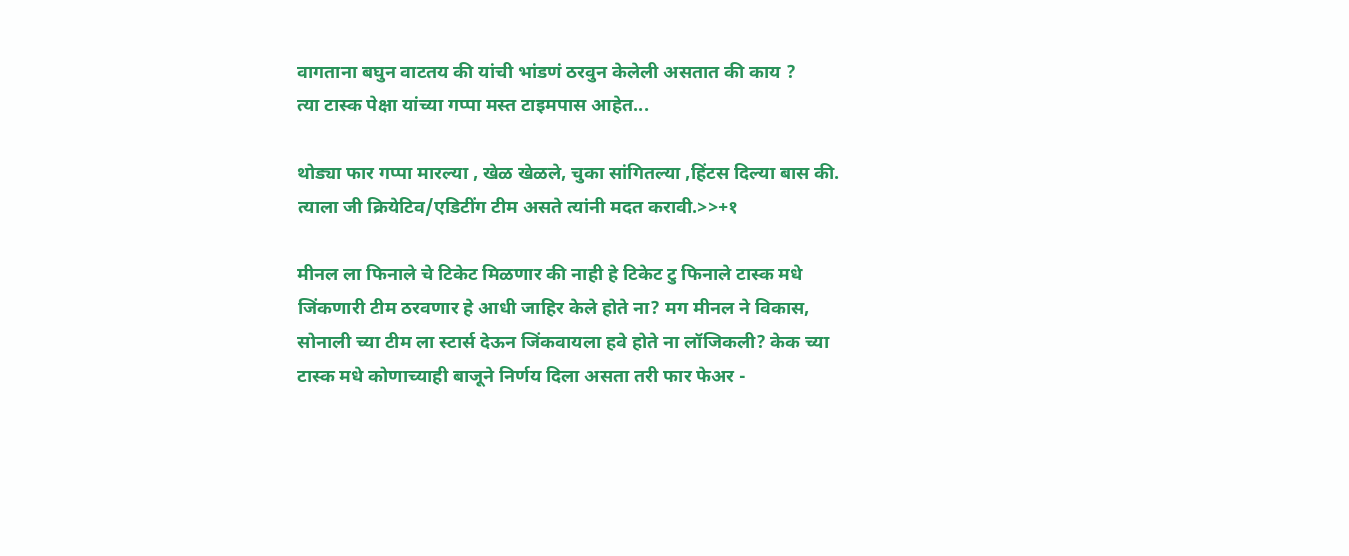वागताना बघुन वाटतय की यांची भांडणं ठरवुन केलेली असतात की काय ?
त्या टास्क पेक्षा यांच्या गप्पा मस्त टाइमपास आहेत...

थोड्या फार गप्पा मारल्या , खेळ खेळले, चुका सांगितल्या ,हिंटस दिल्या बास की. त्याला जी क्रियेटिव/एडिटींग टीम असते त्यांनी मदत करावी.>>+१

मीनल ला फिनाले चे टिकेट मिळणार की नाही हे टिकेट टु फिनाले टास्क मधे जिंकणारी टीम ठरवणार हे आधी जाहिर केले होते ना? मग मीनल ने विकास, सोनाली च्या टीम ला स्टार्स देऊन जिंकवायला हवे होते ना लॉजिकली? केक च्या टास्क मधे कोणाच्याही बाजूने निर्णय दिला असता तरी फार फेअर -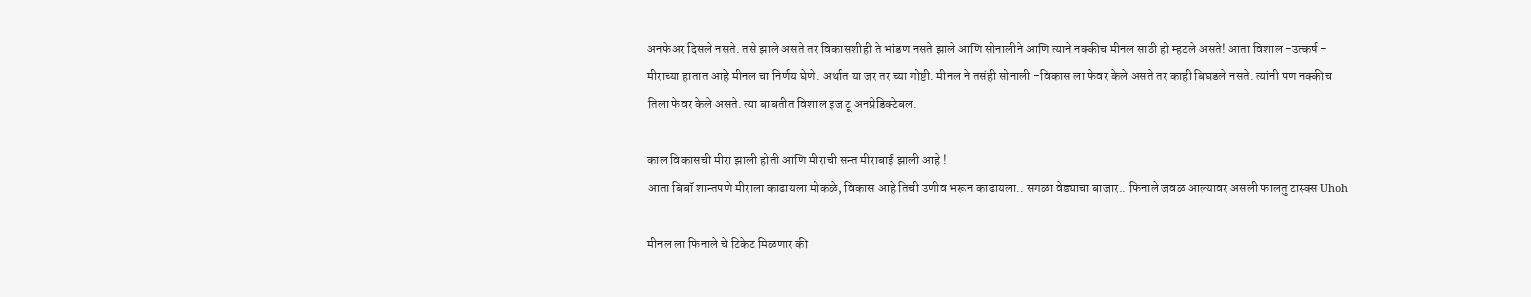अनफेअर दिसले नसते. तसे झाले असते तर विकासशीही ते भांडण नसते झाले आणि सोनालीने आणि त्याने नक्कीच मीनल साठी हो म्हटले असते! आता विशाल -उत्कर्ष - मीराच्या हातात आहे मीनल चा निर्णय घेणे. अर्थात या जर तर च्या गोष्टी. मीनल ने तसंही सोनाली -विकास ला फेवर केले असते तर काही बिघडले नसते. त्यांनी पण नक्कीच तिला फेवर केले असते. त्या बाबतीत विशाल इज टू अनप्रेडिक्टेबल.

काल विकासची मीरा झाली होती आणि मीराची सन्त मीराबाई झाली आहे !
आता बिबॉ शान्तपणे मीराला काढायला मोकळे, विकास आहे तिची उणीव भरून काढायला.. सगळा वेड्याचा बाजार.. फिनाले जवळ आल्यावर असली फालतु टास्क्स Uhoh

मीनल ला फिनाले चे टिकेट मिळणार की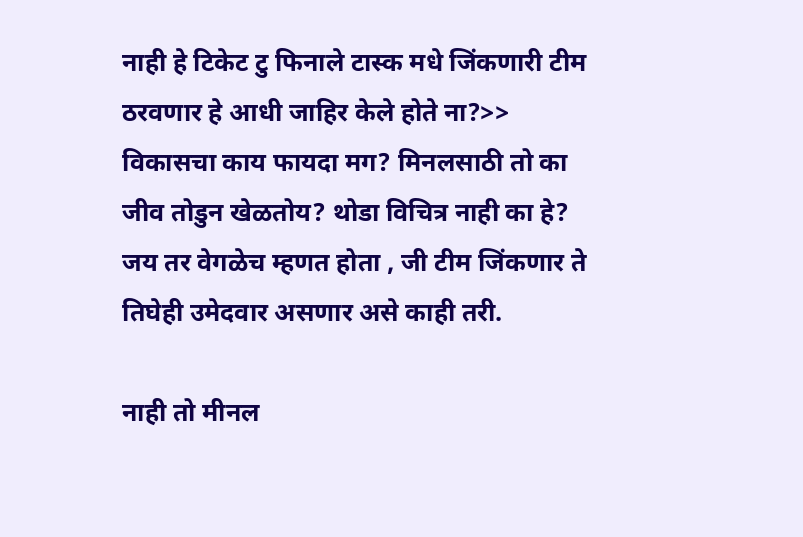नाही हे टिकेट टु फिनाले टास्क मधे जिंकणारी टीम ठरवणार हे आधी जाहिर केले होते ना?>> विकासचा काय फायदा मग? मिनलसाठी तो का जीव तोडुन खेळतोय? थोडा विचित्र नाही का हे? जय तर वेगळेच म्हणत होता , जी टीम जिंकणार ते तिघेही उमेदवार असणार असे काही तरी.

नाही तो मीनल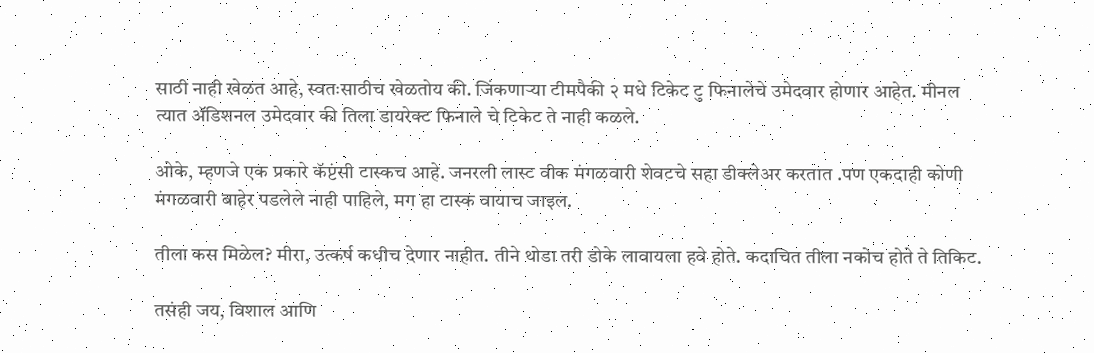साठी नाही खेळत आहे, स्वतःसाठीच खेळतोय की. जिंकणार्‍या टीमपैकी २ मधे टिकेट टु फिनालेचे उमेदवार होणार आहेत. मीनल त्यात अ‍ॅडिशनल उमेदवार की तिला डायरेक्ट फिनाले चे टिकेट ते नाही कळले.

ओके, म्हणजे एक प्रकारे कॅप्टंसी टास्कच आहे. जनरली लास्ट वीक मंगळवारी शेवटचे सहा डीक्लेअर करतात .पण एकदाही कोणी मंगळवारी बाहेर पडलेले नाही पाहिले, मग हा टास्क वायाच जाइल.

तीला कस मिळेल? मीरा, उत्कर्ष कधीच देणार नाहीत. तीने थोडा तरी डोके लावायला हवे होते. कदाचित तीला नकोच होते ते तिकिट.

तसंही जय, विशाल आणि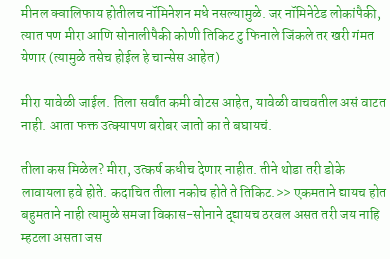मीनल क्वालिफाय होतीलच नॉमिनेशन मधे नसल्यामुळे. जर नॉमिनेटेड लोकांपैकी, त्यात पण मीरा आणि सोनालीपैकी कोणी तिकिट टु फिनाले जिंकले तर खरी गंमत येणार (त्यामुळे तसेच होईल हे चान्सेस आहेत)

मीरा यावेळी जाईल. तिला सर्वांत कमी वोटस आहेत, यावेळी वाचवतील असं वाटत नाही. आता फक्त उत्क्यापण बरोबर जातो का ते बघायचं.

तीला कस मिळेल? मीरा, उत्कर्ष कधीच देणार नाहीत. तीने थोडा तरी डोके लावायला हवे होते. कदाचित तीला नकोच होते ते तिकिट.>> एकमताने द्यायच होत बहुमताने नाही त्यामुळे समजा विकास-सोनाने द्द्यायच ठरवल असत तरी जय नाहि म्हटला असता जस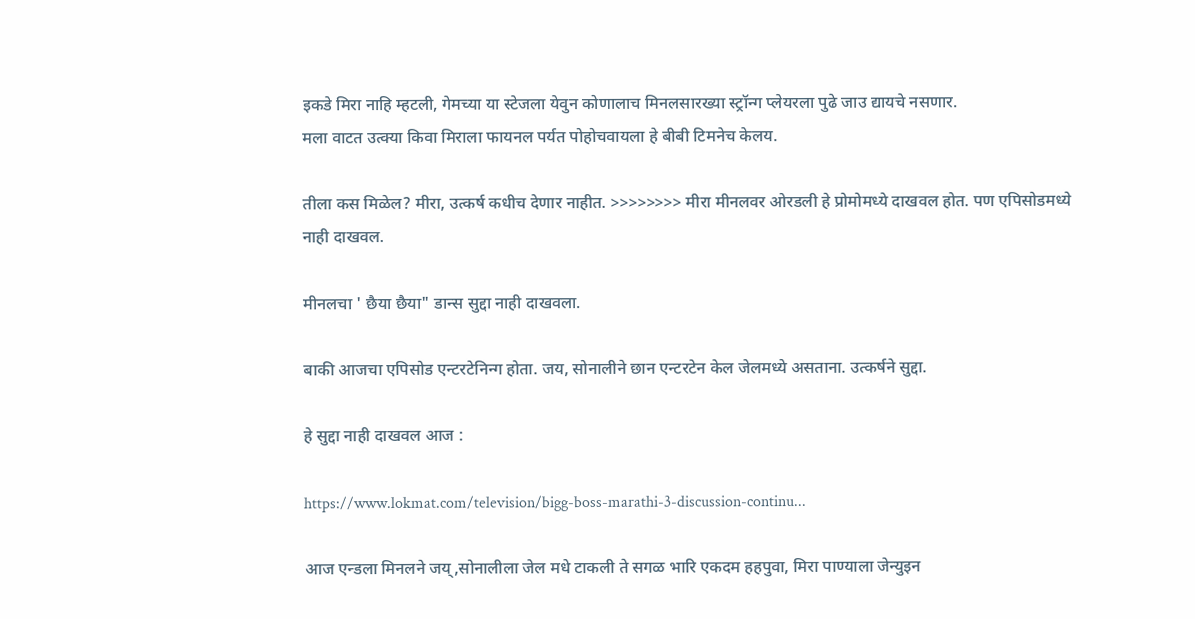इकडे मिरा नाहि म्हटली, गेमच्या या स्टेजला येवुन कोणालाच मिनलसारख्या स्ट्रॉन्ग प्लेयरला पुढे जाउ द्यायचे नसणार.
मला वाटत उत्क्या किवा मिराला फायनल पर्यत पोहोचवायला हे बीबी टिमनेच केलय.

तीला कस मिळेल? मीरा, उत्कर्ष कधीच देणार नाहीत. >>>>>>>> मीरा मीनलवर ओरडली हे प्रोमोमध्ये दाखवल होत. पण एपिसोडमध्ये नाही दाखवल.

मीनलचा ' छैया छैया" डान्स सुद्दा नाही दाखवला.

बाकी आजचा एपिसोड एन्टरटेनिन्ग होता. जय, सोनालीने छान एन्टरटेन केल जेलमध्ये असताना. उत्कर्षने सुद्दा.

हे सुद्दा नाही दाखवल आज :

https://www.lokmat.com/television/bigg-boss-marathi-3-discussion-continu...

आज एन्डला मिनलने जय्,सोनालीला जेल मधे टाकली ते सगळ भारि एकदम हहपुवा, मिरा पाण्याला जेन्युइन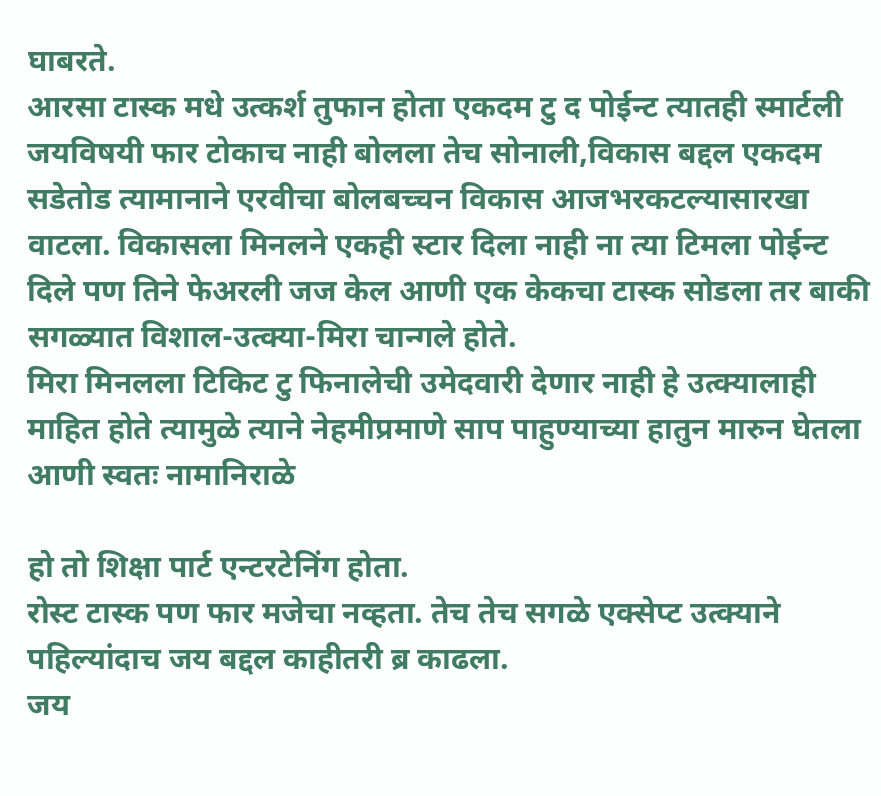घाबरते.
आरसा टास्क मधे उत्कर्श तुफान होता एकदम टु द पोईन्ट त्यातही स्मार्टली जयविषयी फार टोकाच नाही बोलला तेच सोनाली,विकास बद्दल एकदम सडेतोड त्यामानाने एरवीचा बोलबच्चन विकास आजभरकटल्यासारखा वाटला. विकासला मिनलने एकही स्टार दिला नाही ना त्या टिमला पोईन्ट दिले पण तिने फेअरली जज केल आणी एक केकचा टास्क सोडला तर बाकी सगळ्यात विशाल-उत्क्या-मिरा चान्गले होते.
मिरा मिनलला टिकिट टु फिनालेची उमेदवारी देणार नाही हे उत्क्यालाही माहित होते त्यामुळे त्याने नेहमीप्रमाणे साप पाहुण्याच्या हातुन मारुन घेतला आणी स्वतः नामानिराळे

हो तो शिक्षा पार्ट एन्टरटेनिंग होता.
रोस्ट टास्क पण फार मजेचा नव्हता. तेच तेच सगळे एक्सेप्ट उत्क्याने पहिल्यांदाच जय बद्दल काहीतरी ब्र काढला.
जय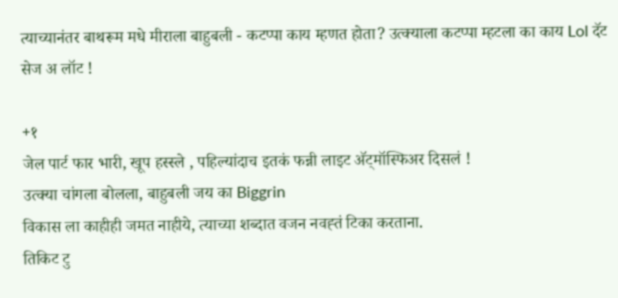त्याच्यानंतर बाथरूम मधे मीराला बाहुबली - कटप्पा काय म्हणत होता? उत्क्याला कटप्पा म्हटला का काय Lol दॅट सेज अ लॉट !

+१
जेल पार्ट फार भारी, खूप हस्स्ले , पहिल्यांदाच इतकं फन्नी लाइट अ‍ॅट्मॉस्फिअर दिसलं !
उत्क्या चांगला बोलला, बाहुबली जय का Biggrin
विकास ला काहीही जमत नाहीये, त्याच्या शब्दात वजन नवह्तं टिका करताना.
तिकिट टु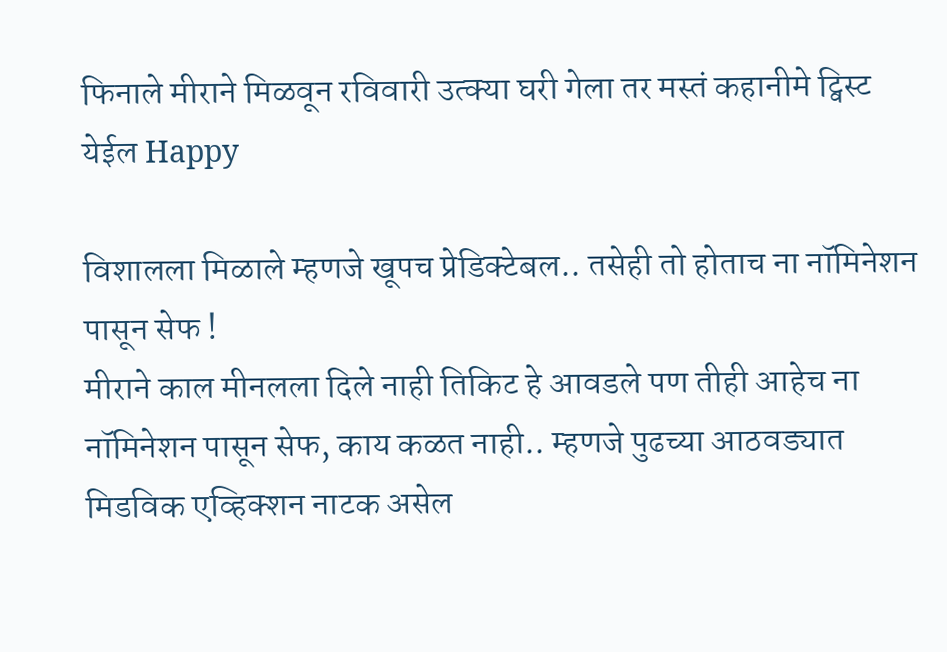फिनाले मीराने मिळवून रविवारी उत्क्या घरी गेला तर मस्तं कहानीमे ट्विस्ट येईल Happy

विशालला मिळाले म्हणजे खूपच प्रेडिक्टेबल.. तसेही तो होताच ना नॉमिनेशन पासून सेफ !
मीराने काल मीनलला दिले नाही तिकिट हे आवडले पण तीही आहेच ना नॉमिनेशन पासून सेफ, काय कळत नाही.. म्हणजे पुढच्या आठवड्यात मिडविक एव्हिक्शन नाटक असेल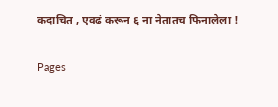कदाचित , एवढं करून ६ ना नेतातच फिनालेला !

Pages